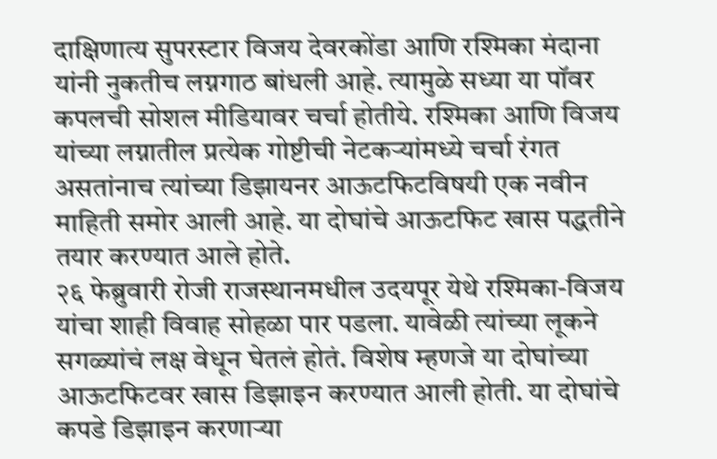दाक्षिणात्य सुपरस्टार विजय देवरकोंडा आणि रश्मिका मंदाना यांनी नुकतीच लग्नगाठ बांधली आहे. त्यामुळे सध्या या पॉवर कपलची सोशल मीडियावर चर्चा होतीये. रश्मिका आणि विजय यांच्या लग्नातील प्रत्येक गोष्टीची नेटकऱ्यांमध्ये चर्चा रंगत असतांनाच त्यांच्या डिझायनर आऊटफिटविषयी एक नवीन माहिती समोर आली आहे. या दोघांचे आऊटफिट खास पद्धतीने तयार करण्यात आले होते.
२६ फेब्रुवारी रोजी राजस्थानमधील उदयपूर येथे रश्मिका-विजय यांचा शाही विवाह सोहळा पार पडला. यावेळी त्यांच्या लूकने सगळ्यांचं लक्ष वेधून घेतलं होतं. विशेष म्हणजे या दोघांच्या आऊटफिटवर खास डिझाइन करण्यात आली होती. या दोघांचे कपडे डिझाइन करणाऱ्या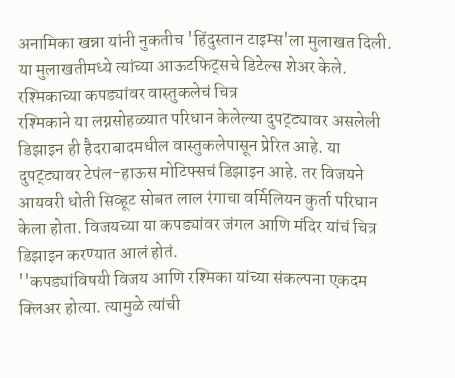अनामिका खन्ना यांनी नुकतीच 'हिंदुस्तान टाइम्स'ला मुलाखत दिली. या मुलाखतीमध्ये त्यांच्या आऊटफिट्सचे डिटेल्स शेअर केले.
रश्मिकाच्या कपड्यांवर वास्तुकलेचं चित्र
रश्मिकाने या लग्नसोहळ्यात परिधान केलेल्या दुपट्ट्यावर असलेली डिझाइन ही हैदराबादमधील वास्तुकलेपासून प्रेरित आहे. या दुपट्ट्यावर टेपंल-हाऊस मोटिफ्सचं डिझाइन आहे. तर विजयने आयवरी धोती सिव्हूट सोबत लाल रंगाचा वर्मिलियन कुर्ता परिधान केला होता. विजयच्या या कपड्यांवर जंगल आणि मंदिर यांचं चित्र डिझाइन करण्यात आलं होतं.
''कपड्यांविषयी विजय आणि रश्मिका यांच्या संकल्पना एकदम क्लिअर होत्या. त्यामुळे त्यांची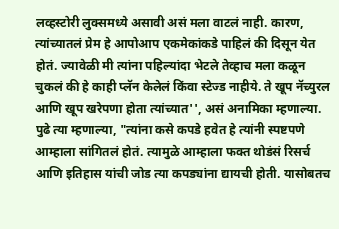लव्हस्टोरी लुक्समध्ये असावी असं मला वाटलं नाही. कारण, त्यांच्यातलं प्रेम हे आपोआप एकमेकांकडे पाहिलं की दिसून येत होतं. ज्यावेळी मी त्यांना पहिल्यांदा भेटले तेव्हाच मला कळून चुकलं की हे काही प्लॅन केलेलं किंवा स्टेज्ड नाहीये. ते खूप नॅच्युरल आणि खूप खरेपणा होता त्यांच्यात'', असं अनामिका म्हणाल्या.
पुढे त्या म्हणाल्या, "त्यांना कसे कपडे हवेत हे त्यांनी स्पष्टपणे आम्हाला सांगितलं होतं. त्यामुळे आम्हाला फक्त थोडंसं रिसर्च आणि इतिहास यांची जोड त्या कपड्यांना द्यायची होती. यासोबतच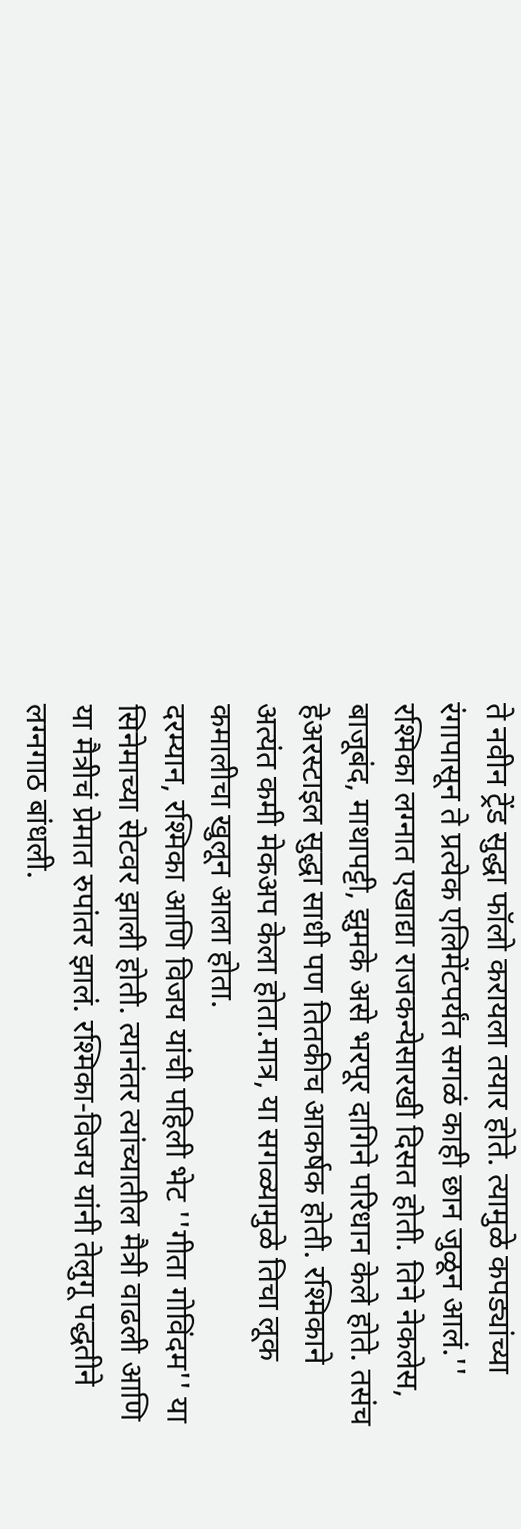ते नवीन ट्रेंड सुद्धा फॉलो करायला तयार होते. त्यामुळे कपड्यांच्या रंगापासून ते प्रत्येक एलिमेंटपर्यंत सगळं काही छान जुळून आलं.''
रश्मिका लग्नात एखाद्या राजकन्येसारखी दिसत होती. तिने नेकलेस, बाजूबंद, माथापट्टी, झुमके असे भरपूर दागिने परिधान केले होते. तसंच हेअरस्टाइल सुद्धा साधी पण तितकीच आकर्षक होती. रश्मिकाने अत्यंत कमी मेकअप केला होता.मात्र, या सगळ्यामुळे तिचा लूक कमालीचा खुलून आला होता.
दरम्यान, रश्मिका आणि विजय यांची पहिली भेट ''गीता गोविंदम'' या सिनेमाच्या सेटवर झाली होती. त्यानंतर त्यांच्यातील मैत्री वाढली आणि या मैत्रीचं प्रेमात रुपांतर झालं. रश्मिका-विजय यांनी तेलुगू पद्धतीने लग्नगाठ बांधली.